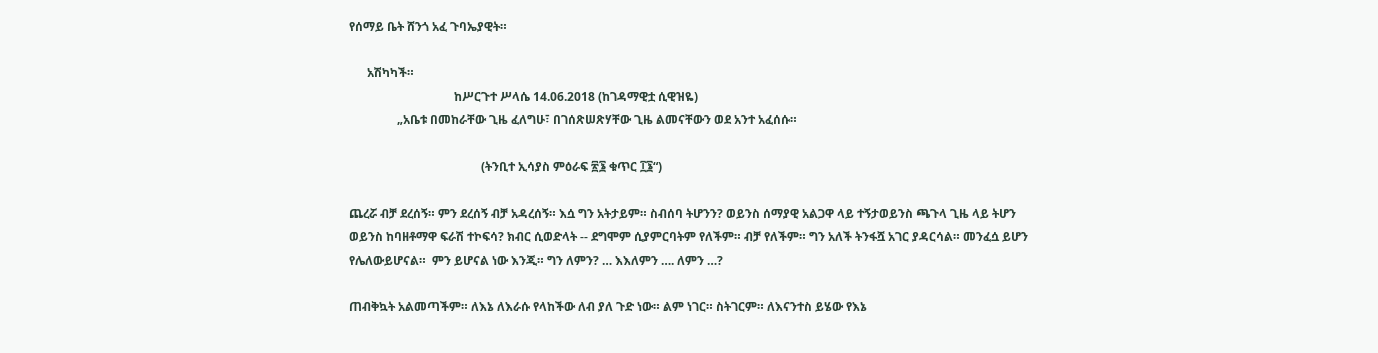የሰማይ ቤት ሸንጎ አፈ ጉባኤያዊት።

      አሽካካች።
                                   ከሥርጉተ ሥላሴ 14.06.2018 (ከገዳማዊቷ ሲዊዝዬ)
                „አቤቱ በመከራቸው ጊዜ ፈለግሁ፣ በገሰጽሠጽሃቸው ጊዜ ልመናቸውን ወደ አንተ አፈሰሱ።

                                            (ትንቢተ ኢሳያስ ምዕራፍ ፳፮ ቁጥር ፲፮“)

ጨረሯ ብቻ ደረሰኝ። ምን ደረሰኝ ብቻ አዳረሰኝ። እሷ ግን አትታይም። ስብሰባ ትሆንን? ወይንስ ሰማያዊ አልጋዋ ላይ ተኝታወይንስ ጫጉላ ጊዜ ላይ ትሆን ወይንስ ከባዘቶማዋ ፍራሽ ተኮፍሳ? ክብር ሲወድላት -- ደግሞም ሲያምርባትም የለችም። ብቻ የለችም። ግን አለች ትንፋሿ አገር ያዳርሳል። መንፈሷ ይሆን የሌለውይሆናል።  ምን ይሆናል ነው እንጂ። ግን ለምን? … እእለምን …. ለምን …?

ጠብቅኳት አልመጣችም። ለእኔ ለእራሱ የላከችው ለብ ያለ ጉድ ነው። ልም ነገር። ስትገርም። ለእናንተስ ይሄው የእኔ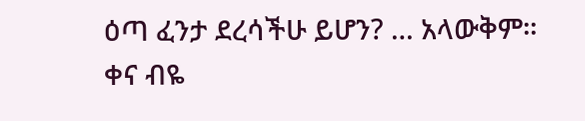ዕጣ ፈንታ ደረሳችሁ ይሆን? … አላውቅም። ቀና ብዬ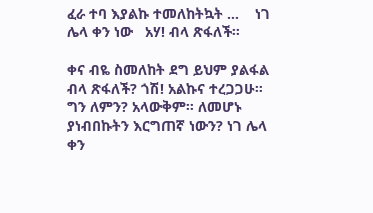ፈራ ተባ እያልኩ ተመለከትኳት …    ነገ ሌላ ቀን ነው   አሃ! ብላ ጽፋለች።

ቀና ብዬ ስመለከት ደግ ይህም ያልፋል  ብላ ጽፋለች? ጎሽ! አልኩና ተረጋጋሁ።
ግን ለምን? አላውቅም። ለመሆኑ ያነብበኩትን እርግጠኛ ነውን? ነገ ሌላ ቀን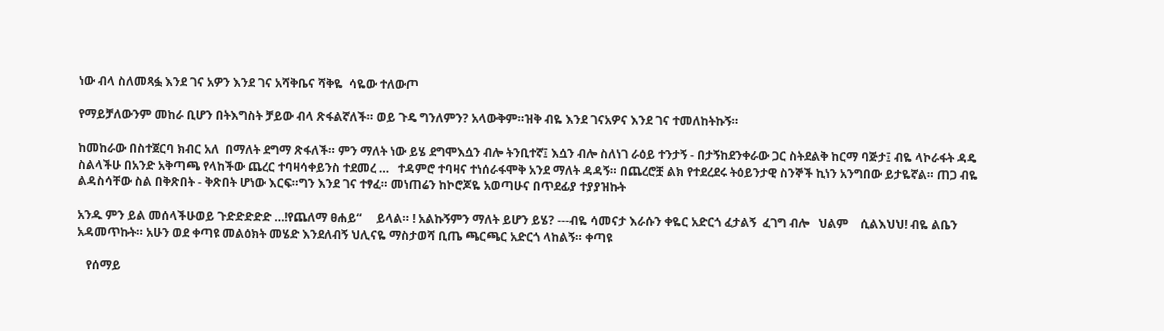ነው ብላ ስለመጻፏ እንደ ገና አዎን እንደ ገና አሻቅቤና ሻቅዬ  ሳዬው ተለውጦ

የማይቻለውንም መከራ ቢሆን በትእግስት ቻይው ብላ ጽፋልኛለች። ወይ ጉዴ ግንለምን? አላውቅም።ዝቅ ብዬ እንደ ገናአዎና እንደ ገና ተመለከትኩኝ።

ከመከራው በስተጀርባ ክብር አለ  በማለት ደግማ ጽፋለች። ምን ማለት ነው ይሄ ደግሞእሷን ብሎ ትንቢተኛ፤ እሷን ብሎ ስለነገ ራዕይ ተንታኝ - በታኝከደንቀራው ጋር ስትደልቅ ከርማ ባጅታ፤ ብዬ ላኮራፋት ዳዴ ስልላችሁ በአንድ አቅጣጫ የላከችው ጨረር ተባዛሳቀይንስ ተደመረ …   ተዳምሮ ተባዛና ተነሰራፋሞቅ አንደ ማለት ዳዳኝ። በጨረሮቿ ልክ የተደረደሩ ትዕይንታዊ ስንኞች ኪነን አንግበው ይታዬኛል። ጠጋ ብዬ ልዳስሳቸው ስል በቅጽበት - ቅጽበት ሆነው እርፍ።ግን እንደ ገና ተፃፈ። መነጠሬን ከኮሮጆዬ አወጣሁና በጥደፊያ ተያያዝኩት

አንዱ ምን ይል መሰላችሁወይ ጉድድድድድ …!የጨለማ ፀሐይ“     ይላል። ! አልኩኝምን ማለት ይሆን ይሄ? ---ብዬ ሳመናታ እራሱን ቀዬር አድርጎ ፈታልኝ  ፈገግ ብሎ   ህልም    ሲልእህህ! ብዬ ልቤን አዳመጥኩት። አሁን ወደ ቀጣዩ መልዕክት መሄድ እንደለብኝ ህሊናዬ ማስታወሻ ቢጤ ጫርጫር አድርጎ ላከልኝ። ቀጣዩ

   የሰማይ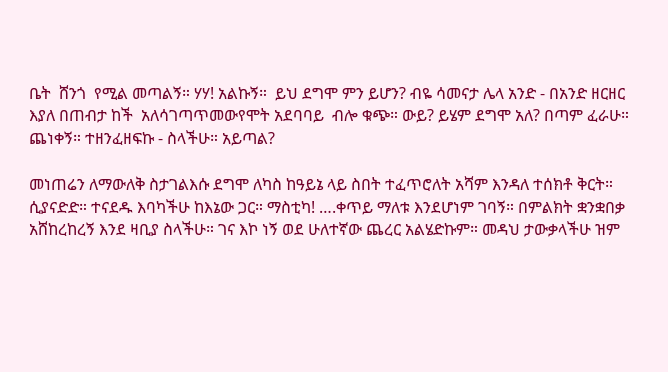ቤት  ሸንጎ  የሚል መጣልኝ። ሃሃ! አልኩኝ።  ይህ ደግሞ ምን ይሆን? ብዬ ሳመናታ ሌላ አንድ - በአንድ ዘርዘር እያለ በጠብታ ከች  አለሳገጣጥመውየሞት አደባባይ  ብሎ ቁጭ። ውይ? ይሄም ደግሞ አለ? በጣም ፈራሁ። ጨነቀኝ። ተዘንፈዘፍኩ - ስላችሁ። አይጣል?

መነጠሬን ለማውለቅ ስታገልእሱ ደግሞ ለካስ ከዓይኔ ላይ ስበት ተፈጥሮለት አሻም እንዳለ ተሰክቶ ቅርት። ሲያናድድ። ተናደዱ እባካችሁ ከእኔው ጋር። ማስቲካ! ….ቀጥይ ማለቱ እንደሆነም ገባኝ። በምልክት ቋንቋበቃ አሸከረከረኝ እንደ ዛቢያ ስላችሁ። ገና እኮ ነኝ ወደ ሁለተኛው ጨረር አልሄድኩም። መዳህ ታውቃላችሁ ዝም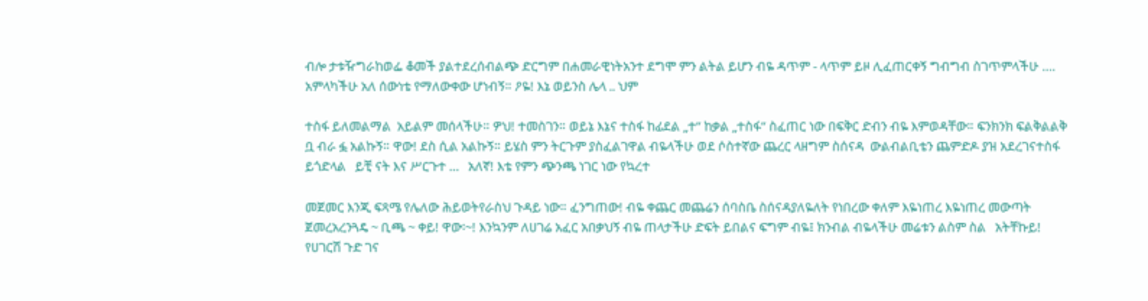ብሎ ታቱዥግራከወፌ ቆመች ያልተደረሰብልጭ ድርግም በሐመራዊነትአንተ ደግሞ ምን ልትል ይሆን ብዬ ዳጥም - ላጥም ይዞ ሊፈጠርቀኝ ግብግብ ስገጥምላችሁ …. አምላካችሁ አለ ሰውነቴ የማለውቀው ሆነብኝ። ዖዬ! እኔ ወይንስ ሌላ .. ህም

ተስፋ ይለመልማል  አይልም መሰላችሁ። ዎህ! ተመስገን። ወይኔ እኔና ተስፋ ከፊደል „ተ“ ከቃል „ተስፋ“ ስፈጠር ነው በፍቅር ድብን ብዬ እምወዳቸው። ፍንክንክ ፍልቅልልቅ ቧ ብራ ፏ አልኩኝ። ዋው! ደስ ሲል አልኩኝ። ይሄስ ምን ትርጉም ያስፈልገዋል ብዬላችሁ ወደ ሶስተኛው ጨረር ላዘግም ስሰናዳ  ውልብልቢቴን ጨምድዶ ያዝ አደረገናተስፋ ይጎድላል   ይቺ ናት እና ሥርጉተ …   አለኛ! እቴ የምን ጭንጫ ነገር ነው የኳረተ

መጀመር እንጂ ፍጻሜ የሌለው ሕይወትየራስህ ጉዳይ ነው። ፈንግጠው! ብዬ ቀጨር መጨሬን ሰባስቤ ስሰናዳያለዬለት የነበረው ቀለም እዬነጠረ እዬነጠረ መውጣት ጀመረአረንጓዴ ~ ቢጫ ~ ቀይ! ዋው፡~! እንኳንም ለሀገሬ አፈር አበቃህኝ ብዬ ጠላታችሁ ድፍት ይበልና ፍግም ብዬ፤ ክንብል ብዬላችሁ መሬቱን ልስም ስል   አትቸኩይ! የሀገርሽ ጉድ ገና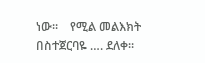ነው።    የሚል መልእክት በስተጀርባዬ …. ደለቀ።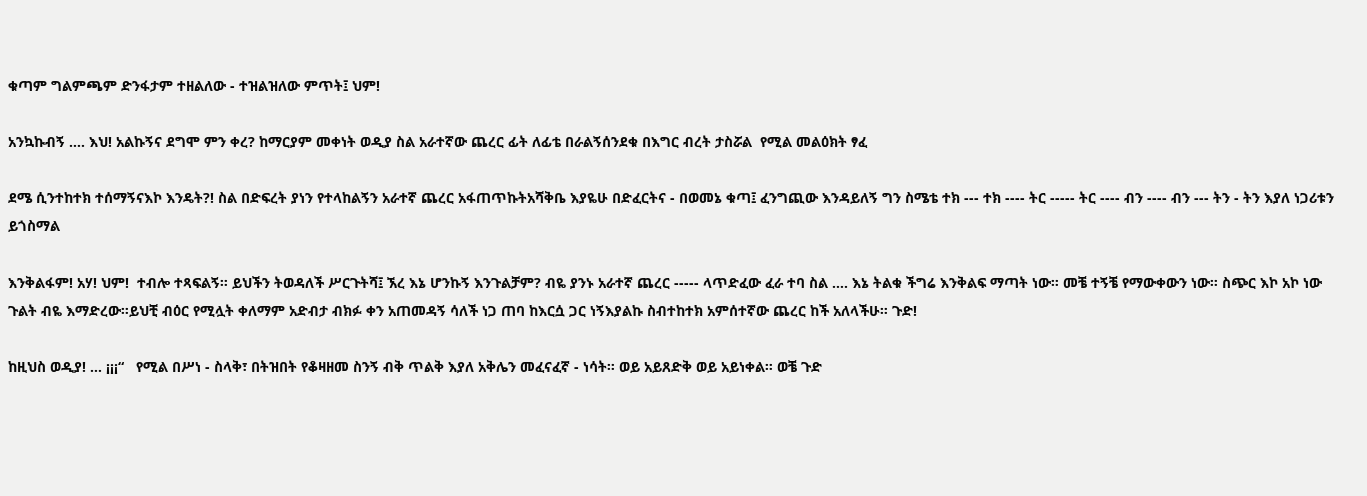ቁጣም ግልምጫም ድንፋታም ተዘልለው - ተዝልዝለው ምጥት፤ ህም!

አንኳኩብኝ …. እህ! አልኩኝና ደግሞ ምን ቀረ? ከማርያም መቀነት ወዲያ ስል አራተኛው ጨረር ፊት ለፊቴ በራልኝሰንደቁ በእግር ብረት ታስሯል  የሚል መልዕክት ፃፈ

ደሜ ሲንተከተክ ተሰማኝናእኮ እንዴት?! ስል በድፍረት ያነን የተላከልኝን አራተኛ ጨረር አፋጠጥኩትአሻቅቤ እያዬሁ በድፈርትና - በወመኔ ቁጣ፤ ፈንግጪው እንዳይለኝ ግን ስሜቴ ተክ --- ተክ ---- ትር ----- ትር ---- ብን ---- ብን --- ትን - ትን እያለ ነጋሪቱን ይጎስማል

እንቅልፋም! አሃ! ህም!  ተብሎ ተጻፍልኝ። ይህችን ትወዳለች ሥርጉትሻ፤ ኧረ እኔ ሆንኩኝ እንጉልቻም? ብዬ ያንኑ አራተኛ ጨረር ----- ላጥድፈው ፈራ ተባ ስል …. እኔ ትልቁ ችግሬ እንቅልፍ ማጣት ነው። መቼ ተኝቼ የማውቀውን ነው። ስጭር እኮ አኮ ነው ጉልት ብዬ እማድረው።ይህቺ ብዕር የሚሏት ቀለማም አድብታ ብክፉ ቀን አጠመዳኝ ሳለች ነጋ ጠባ ከእርሷ ጋር ነኝእያልኩ ስብተከተክ አምሰተኛው ጨረር ከች አለላችሁ። ጉድ!

ከዚህስ ወዲያ! … ¡¡¡“   የሚል በሥነ - ስላቅ፣ በትዝበት የቆዛዘመ ስንኝ ብቅ ጥልቅ እያለ አቅሌን መፈናፈኛ - ነሳት። ወይ አይጸድቅ ወይ አይነቀል። ወቼ ጉድ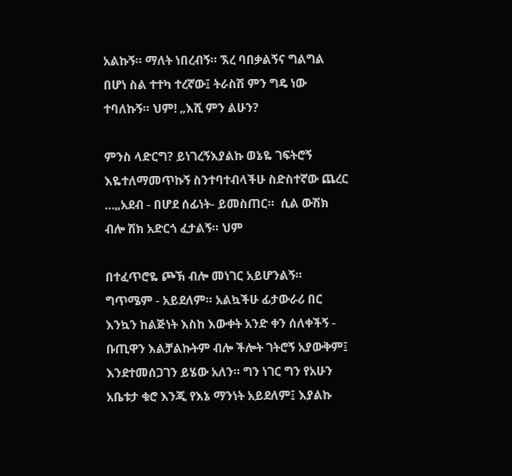አልኩኝ። ማለት ነበረብኝ። ኧረ ባበቃልኝና ግልግል በሆነ ስል ተተካ ተረኛው፤ ትራስሽ ምን ግዴ ነው    ተባለኩኝ። ህም! „እሺ ምን ልሁን?

ምንስ ላድርግ? ይነገረኝእያልኩ ወኔዬ ገፍትሮኝ እዬተለማመጥኩኝ ስንተባተብላችሁ ስድስተኛው ጨረር …„አደብ - በሆደ ሰፊነት- ይመስጠር።  ሲል ውሽክ ብሎ ሽክ አድርጎ ፈታልኝ። ህም

በተፈጥሮዬ ጮኽ ብሎ መነገር አይሆንልኝ። ግጥሜም - አይደለም። አልኳችሁ ፊታውራሪ በር እንኳን ከልጅነት እስከ እውቀት አንድ ቀን ሰለቀችኝ - ቡጢዋን እልቻልኩትም ብሎ ችሎት ገትሮኝ አያውቅም፤ እንደተመሰጋገን ይሄው አለን። ግን ነገር ግን የአሁን አቤቱታ ቁሮ እንጂ የእኔ ማንነት አይደለም፤ እያልኩ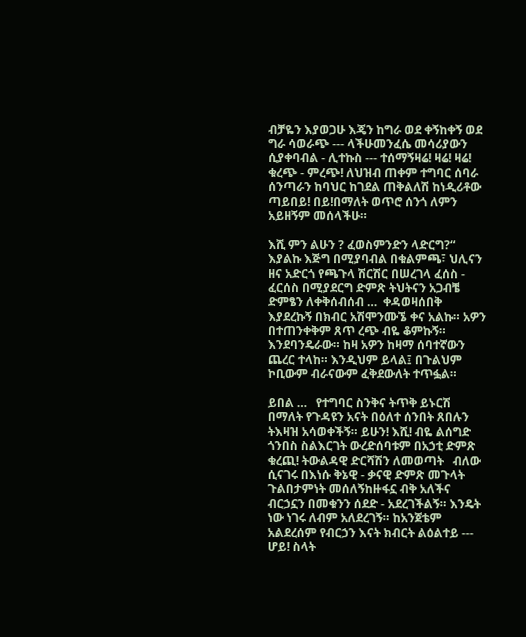ብቻዬን እያወጋሁ እጄን ከግራ ወደ ቀኝከቀኝ ወደ ግራ ሳወራጭ --- ላችሁመንፈሴ መሳሪያውን ሲያቀባብል - ሊተኩስ --- ተሰማኝዛሬ! ዛሬ! ዛሬ! ቁረጭ - ምረጭ! ለህዝብ ጠቀም ተግባር ሰባራ ሰንጣራን ከባህር ከገደል ጠቅልለሽ ከነዲሪቶው ጣይበይ! በይ!በማለት ወጥሮ ሰንጎ ለምን አይዘኝም መሰላችሁ።

እሺ ምን ልሁን ? ፈወስምንድን ላድርግ?“ እያልኩ እጅግ በሚያባብል በቁልምጫ፣ ህሊናን ዘና አድርጎ የጫጉላ ሽርሽር በሠረገላ ፈሰስ - ፈርሰስ በሚያደርግ ድምጽ ትህትናን አጋብቼ ድምፄን ለቀቅሰብሰብ …  ቀዳወዛሰበቅ  እያደረኩኝ በክብር አሽሞንሙኜ ቀና አልኩ። አዎን በተጠንቀቅም ጸጥ ረጭ ብዬ ቆምኩኝ። እንደባንዴራው። ከዛ አዎን ከዛማ ሰባተኛውን ጨረር ተላከ። እንዲህም ይላል፤ በጉልህም ኮቢውም ብራናውም ፈቅደውለት ተጥፏል።

ይበል …   የተግባር ስንቅና ትጥቅ ይኑርሽ  በማለት የጉዳዩን አናት በዕለተ ሰንበት ጸበሉን ትእዛዝ አሳወቀችኝ። ይሁን! እሺ! ብዬ ልሰግድ ጎንበስ ስልእርገት ውረድሰባቱም በአኃቲ ድምጽ
ቁረጪ! ትውልዳዊ ድርሻሽን ለመወጣት   ብለው ሲናገሩ በእነሱ ቅኔዊ - ቃናዊ ድምጽ መጉላት ጉልበታምነት መሰለኝከዙፋኗ ብቅ አለችና ብርኃኗን በመቁንን ሰደድ - አደረገችልኝ። እንዴት ነው ነገሩ ለብም አለደረገኝ። ከአንጀቴም አልደረሰም የብርኃን እናት ክብርት ልዕልተይ --- ሆይ! ስላት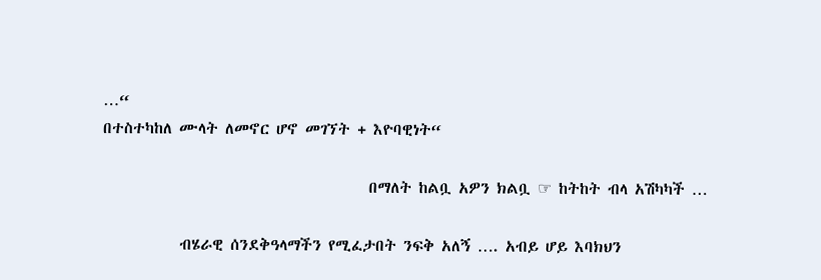…“
በተስተካከለ ሙላት ለመኖር ሆኖ መገኘት + እዮባዊነት“

                                      በማለት ከልቧ አዎን ክልቧ ☞ ከትከት ብላ አሽካካች …

           ብሄራዊ ሰንደቅዓላማችን የሚፈታበት ንፍቅ አለኝ …. አብይ ሆይ እባክህን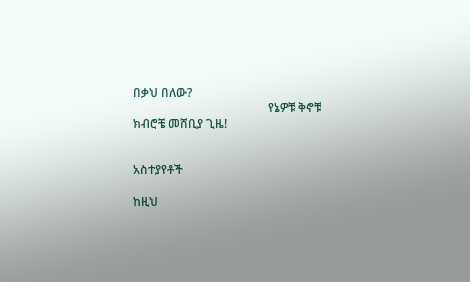በቃህ በለው?
                                             የኔዎቹ ቅኖቹ ክብሮቼ መሸቢያ ጊዜ!


አስተያየቶች

ከዚህ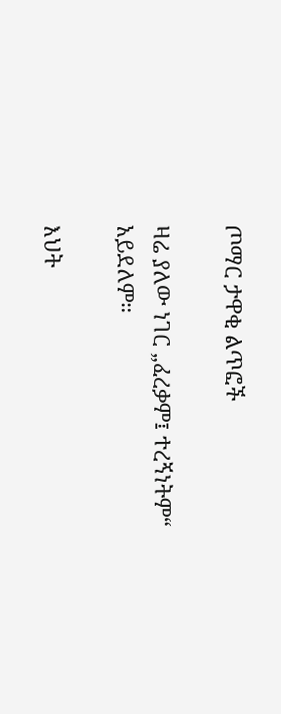ጦማር ታዋቂ ልጥፎች

ዛሬ ያለው ነገር „ፈረቃም፤ ተረኝነትም“ አይደለም።

እህት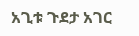አጊቱ ጉደታ አገር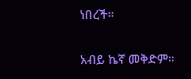ነበረች።

አብይ ኬኛ መቅድም።